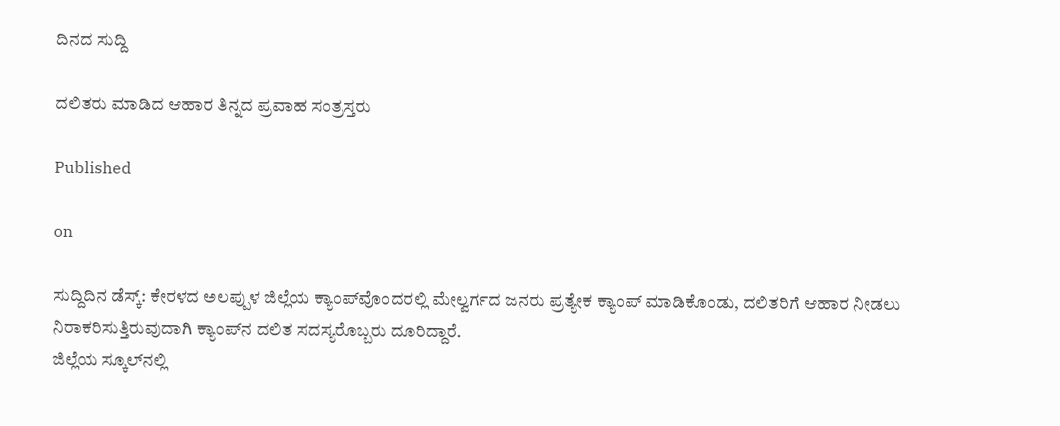ದಿನದ ಸುದ್ದಿ

ದಲಿತರು ಮಾಡಿದ ಆಹಾರ ತಿನ್ನದ ಪ್ರವಾಹ ಸಂತ್ರಸ್ತರು

Published

on

ಸುದ್ದಿದಿನ ಡೆಸ್ಕ್: ಕೇರಳದ ಅಲಪ್ಪುಳ ಜಿಲ್ಲೆಯ ಕ್ಯಾಂಪ್‍ವೊಂದರಲ್ಲಿ ಮೇಲ್ವರ್ಗದ ಜನರು ಪ್ರತ್ಯೇಕ ಕ್ಯಾಂಪ್ ಮಾಡಿಕೊಂಡು, ದಲಿತರಿಗೆ ಆಹಾರ ನೀಡಲು ನಿರಾಕರಿಸುತ್ತಿರುವುದಾಗಿ ಕ್ಯಾಂಪ್‍ನ ದಲಿತ ಸದಸ್ಯರೊಬ್ಬರು ದೂರಿದ್ದಾರೆ.
ಜಿಲ್ಲೆಯ ಸ್ಕೂಲ್‍ನಲ್ಲಿ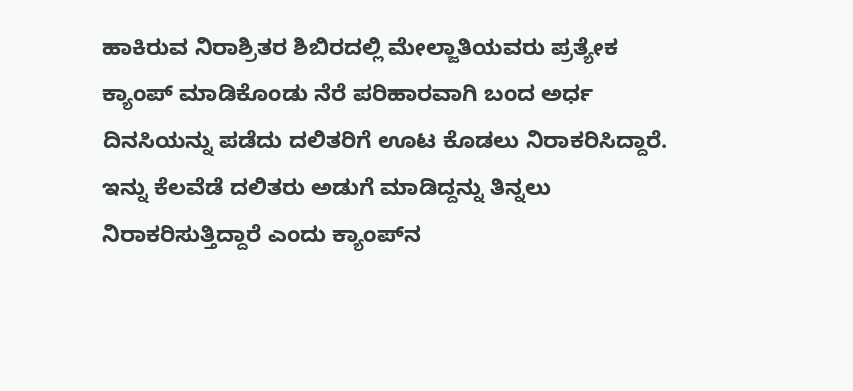ಹಾಕಿರುವ ನಿರಾಶ್ರಿತರ ಶಿಬಿರದಲ್ಲಿ ಮೇಲ್ಜಾತಿಯವರು ಪ್ರತ್ಯೇಕ ಕ್ಯಾಂಪ್ ಮಾಡಿಕೊಂಡು ನೆರೆ ಪರಿಹಾರವಾಗಿ ಬಂದ ಅರ್ಧ ದಿನಸಿಯನ್ನು ಪಡೆದು ದಲಿತರಿಗೆ ಊಟ ಕೊಡಲು ನಿರಾಕರಿಸಿದ್ದಾರೆ. ಇನ್ನು ಕೆಲವೆಡೆ ದಲಿತರು ಅಡುಗೆ ಮಾಡಿದ್ದನ್ನು ತಿನ್ನಲು ನಿರಾಕರಿಸುತ್ತಿದ್ದಾರೆ ಎಂದು ಕ್ಯಾಂಪ್‍ನ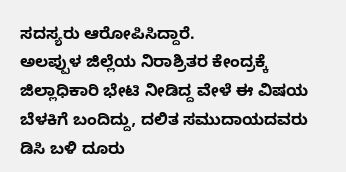ಸದಸ್ಯರು ಆರೋಪಿಸಿದ್ದಾರೆ.
ಅಲಪ್ಪುಳ ಜಿಲ್ಲೆಯ ನಿರಾಶ್ರಿತರ ಕೇಂದ್ರಕ್ಕೆ ಜಿಲ್ಲಾಧಿಕಾರಿ ಭೇಟಿ ನೀಡಿದ್ದ ವೇಳೆ ಈ ವಿಷಯ ಬೆಳಕಿಗೆ ಬಂದಿದ್ದು, ದಲಿತ ಸಮುದಾಯದವರು ಡಿಸಿ ಬಳಿ ದೂರು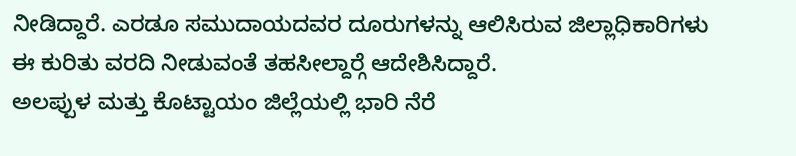ನೀಡಿದ್ದಾರೆ. ಎರಡೂ ಸಮುದಾಯದವರ ದೂರುಗಳನ್ನು ಆಲಿಸಿರುವ ಜಿಲ್ಲಾಧಿಕಾರಿಗಳು ಈ ಕುರಿತು ವರದಿ ನೀಡುವಂತೆ ತಹಸೀಲ್ದಾರ್‍ಗೆ ಆದೇಶಿಸಿದ್ದಾರೆ.
ಅಲಪ್ಪುಳ ಮತ್ತು ಕೊಟ್ಟಾಯಂ ಜಿಲ್ಲೆಯಲ್ಲಿ ಭಾರಿ ನೆರೆ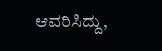ಆವರಿಸಿದ್ದು,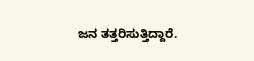ಜನ ತತ್ತರಿಸುತ್ತಿದ್ದಾರೆ.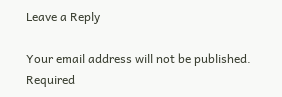Leave a Reply

Your email address will not be published. Required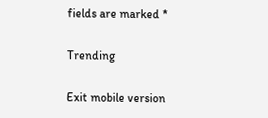fields are marked *

Trending

Exit mobile version